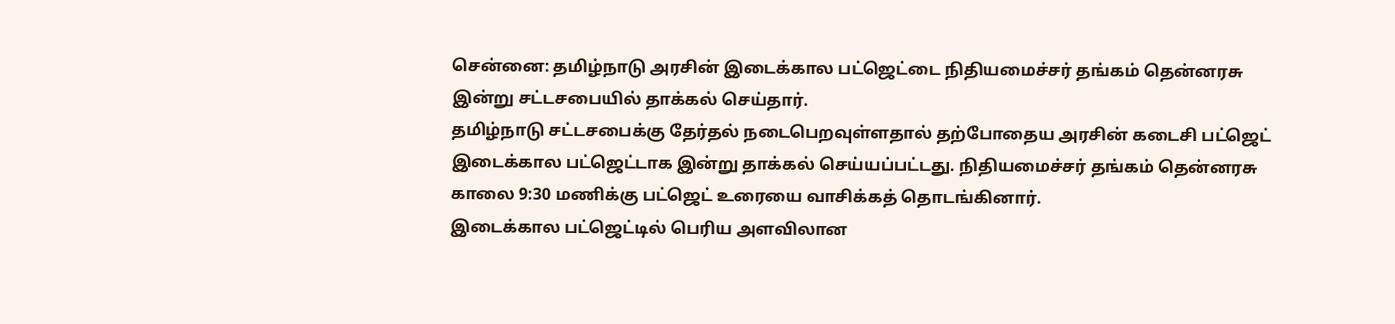சென்னை: தமிழ்நாடு அரசின் இடைக்கால பட்ஜெட்டை நிதியமைச்சர் தங்கம் தென்னரசு இன்று சட்டசபையில் தாக்கல் செய்தார்.
தமிழ்நாடு சட்டசபைக்கு தேர்தல் நடைபெறவுள்ளதால் தற்போதைய அரசின் கடைசி பட்ஜெட் இடைக்கால பட்ஜெட்டாக இன்று தாக்கல் செய்யப்பட்டது. நிதியமைச்சர் தங்கம் தென்னரசு காலை 9:30 மணிக்கு பட்ஜெட் உரையை வாசிக்கத் தொடங்கினார்.
இடைக்கால பட்ஜெட்டில் பெரிய அளவிலான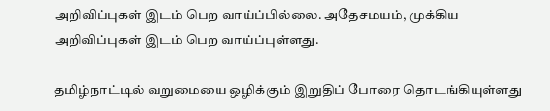அறிவிப்புகள் இடம் பெற வாய்ப்பில்லை. அதேசமயம், முக்கிய அறிவிப்புகள் இடம் பெற வாய்ப்புள்ளது.

தமிழ்நாட்டில் வறுமையை ஒழிக்கும் இறுதிப் போரை தொடங்கியுள்ளது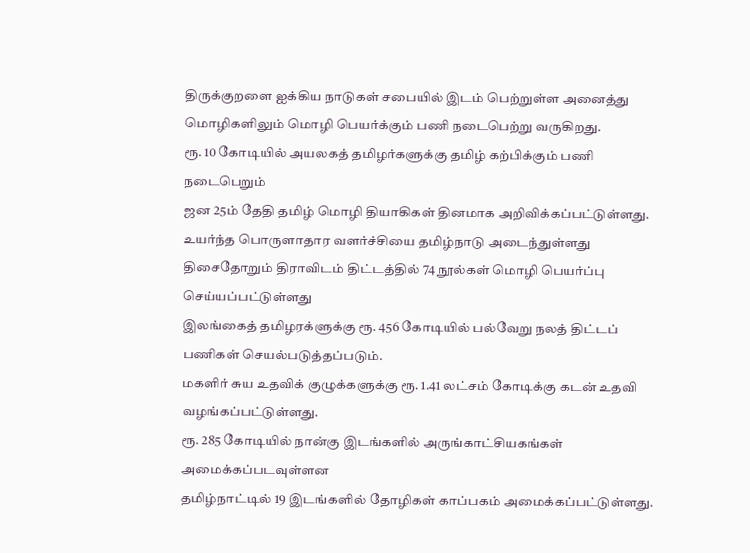திருக்குறளை ஐக்கிய நாடுகள் சபையில் இடம் பெற்றுள்ள அனைத்து மொழிகளிலும் மொழி பெயர்க்கும் பணி நடைபெற்று வருகிறது.
ரூ. 10 கோடியில் அயலகத் தமிழர்களுக்கு தமிழ் கற்பிக்கும் பணி நடைபெறும்
ஜன 25ம் தேதி தமிழ் மொழி தியாகிகள் தினமாக அறிவிக்கப்பட்டுள்ளது.
உயர்ந்த பொருளாதார வளர்ச்சியை தமிழ்நாடு அடைந்துள்ளது
திசைதோறும் திராவிடம் திட்டத்தில் 74 நூல்கள் மொழி பெயர்ப்பு செய்யப்பட்டுள்ளது
இலங்கைத் தமிழரக்ளுக்கு ரூ. 456 கோடியில் பல்வேறு நலத் திட்டப் பணிகள் செயல்படுத்தப்படும்.
மகளிர் சுய உதவிக் குழுக்களுக்கு ரூ. 1.41 லட்சம் கோடிக்கு கடன் உதவி வழங்கப்பட்டுள்ளது.
ரூ. 285 கோடியில் நான்கு இடங்களில் அருங்காட்சியகங்கள் அமைக்கப்படவுள்ளன
தமிழ்நாட்டில் 19 இடங்களில் தோழிகள் காப்பகம் அமைக்கப்பட்டுள்ளது.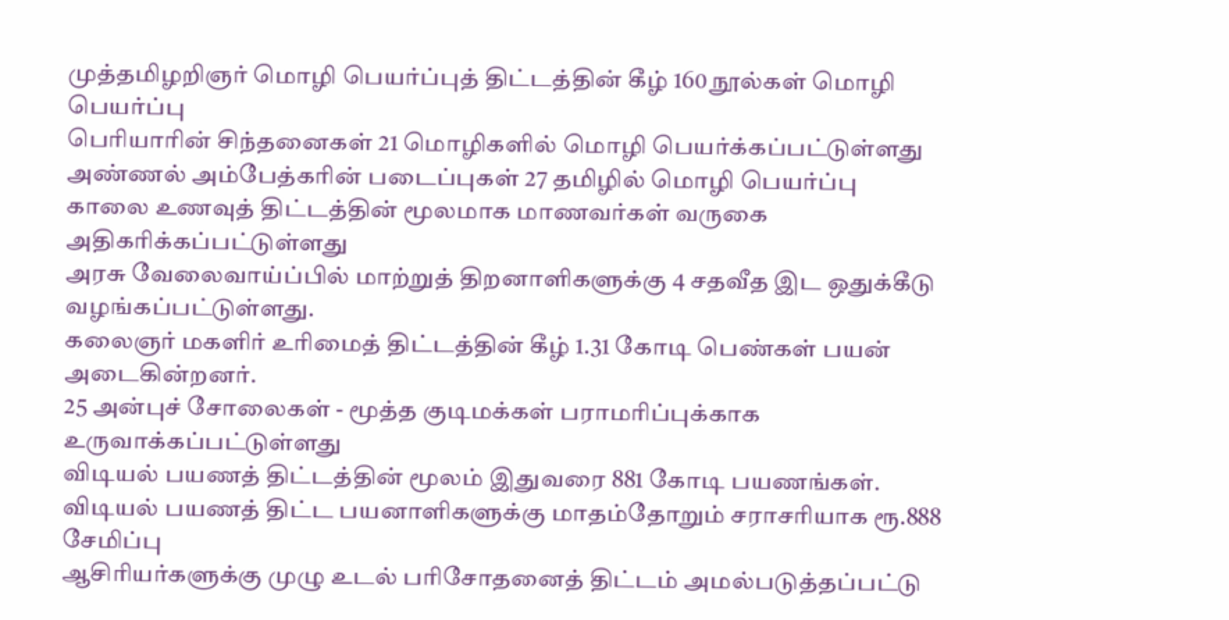முத்தமிழறிஞர் மொழி பெயர்ப்புத் திட்டத்தின் கீழ் 160 நூல்கள் மொழி பெயர்ப்பு
பெரியாரின் சிந்தனைகள் 21 மொழிகளில் மொழி பெயர்க்கப்பட்டுள்ளது
அண்ணல் அம்பேத்கரின் படைப்புகள் 27 தமிழில் மொழி பெயர்ப்பு
காலை உணவுத் திட்டத்தின் மூலமாக மாணவர்கள் வருகை அதிகரிக்கப்பட்டுள்ளது
அரசு வேலைவாய்ப்பில் மாற்றுத் திறனாளிகளுக்கு 4 சதவீத இட ஒதுக்கீடு வழங்கப்பட்டுள்ளது.
கலைஞர் மகளிர் உரிமைத் திட்டத்தின் கீழ் 1.31 கோடி பெண்கள் பயன் அடைகின்றனர்.
25 அன்புச் சோலைகள் - மூத்த குடிமக்கள் பராமரிப்புக்காக உருவாக்கப்பட்டுள்ளது
விடியல் பயணத் திட்டத்தின் மூலம் இதுவரை 881 கோடி பயணங்கள்.
விடியல் பயணத் திட்ட பயனாளிகளுக்கு மாதம்தோறும் சராசரியாக ரூ.888 சேமிப்பு
ஆசிரியர்களுக்கு முழு உடல் பரிசோதனைத் திட்டம் அமல்படுத்தப்பட்டு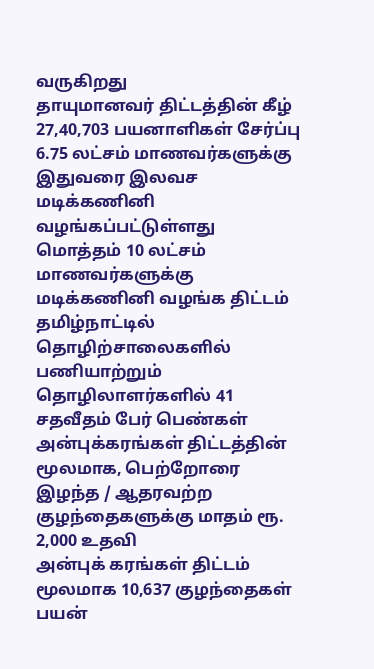வருகிறது
தாயுமானவர் திட்டத்தின் கீழ் 27,40,703 பயனாளிகள் சேர்ப்பு
6.75 லட்சம் மாணவர்களுக்கு இதுவரை இலவச மடிக்கணினி வழங்கப்பட்டுள்ளது
மொத்தம் 10 லட்சம் மாணவர்களுக்கு மடிக்கணினி வழங்க திட்டம்
தமிழ்நாட்டில் தொழிற்சாலைகளில் பணியாற்றும் தொழிலாளர்களில் 41 சதவீதம் பேர் பெண்கள்
அன்புக்கரங்கள் திட்டத்தின் மூலமாக, பெற்றோரை இழந்த / ஆதரவற்ற குழந்தைகளுக்கு மாதம் ரூ. 2,000 உதவி
அன்புக் கரங்கள் திட்டம் மூலமாக 10,637 குழந்தைகள் பயன்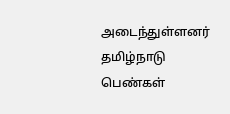அடைந்துள்ளனர்
தமிழ்நாடு பெண்கள்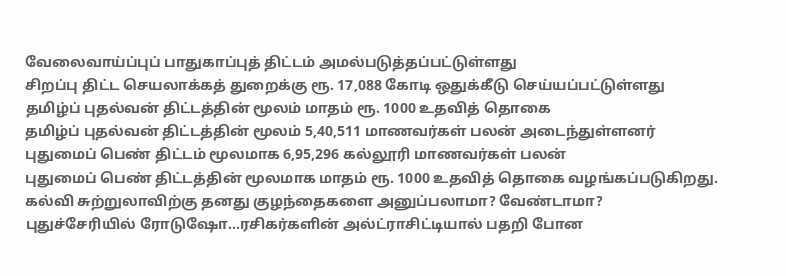வேலைவாய்ப்புப் பாதுகாப்புத் திட்டம் அமல்படுத்தப்பட்டுள்ளது
சிறப்பு திட்ட செயலாக்கத் துறைக்கு ரூ. 17,088 கோடி ஒதுக்கீடு செய்யப்பட்டுள்ளது
தமிழ்ப் புதல்வன் திட்டத்தின் மூலம் மாதம் ரூ. 1000 உதவித் தொகை
தமிழ்ப் புதல்வன் திட்டத்தின் மூலம் 5,40,511 மாணவர்கள் பலன் அடைந்துள்ளனர்
புதுமைப் பெண் திட்டம் மூலமாக 6,95,296 கல்லூரி மாணவர்கள் பலன்
புதுமைப் பெண் திட்டத்தின் மூலமாக மாதம் ரூ. 1000 உதவித் தொகை வழங்கப்படுகிறது.
கல்வி சுற்றுலாவிற்கு தனது குழந்தைகளை அனுப்பலாமா? வேண்டாமா?
புதுச்சேரியில் ரோடுஷோ...ரசிகர்களின் அல்ட்ராசிட்டியால் பதறி போன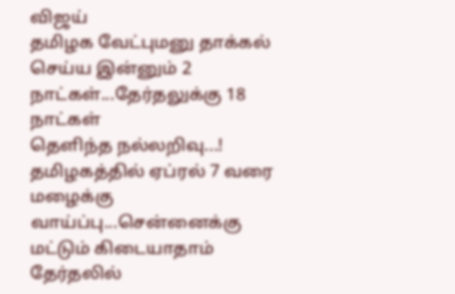விஜய்
தமிழக வேட்புமனு தாக்கல் செய்ய இன்னும் 2 நாட்கள்...தேர்தலுக்கு 18 நாட்கள்
தெளிந்த நல்லறிவு...!
தமிழகத்தில் ஏப்ரல் 7 வரை மழைக்கு வாய்ப்பு...சென்னைக்கு மட்டும் கிடையாதாம்
தேர்தலில்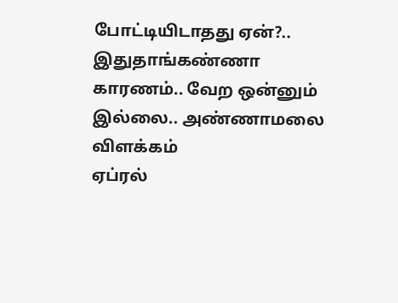போட்டியிடாதது ஏன்?.. இதுதாங்கண்ணா காரணம்.. வேற ஒன்னும் இல்லை.. அண்ணாமலை விளக்கம்
ஏப்ரல்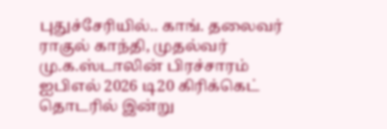புதுச்சேரியில்.. காங். தலைவர் ராகுல் காந்தி, முதல்வர் மு.க.ஸ்டாலின் பிரச்சாரம்
ஐபிஎல் 2026 டி20 கிரிக்கெட் தொடரில் இன்று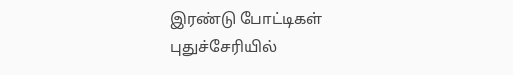இரண்டு போட்டிகள்
புதுச்சேரியில்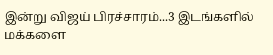இன்று விஜய் பிரச்சாரம்...3 இடங்களில் மக்களை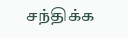சந்திக்க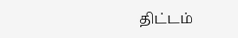திட்டம்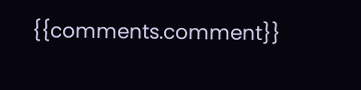{{comments.comment}}